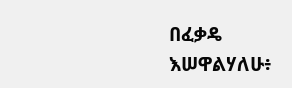በፈቃዴ እሠዋልሃለሁ፥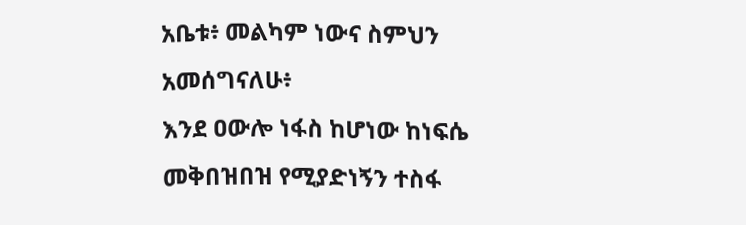አቤቱ፥ መልካም ነውና ስምህን አመሰግናለሁ፥
እንደ ዐውሎ ነፋስ ከሆነው ከነፍሴ መቅበዝበዝ የሚያድነኝን ተስፋ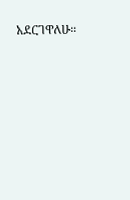አደርገዋለሁ።